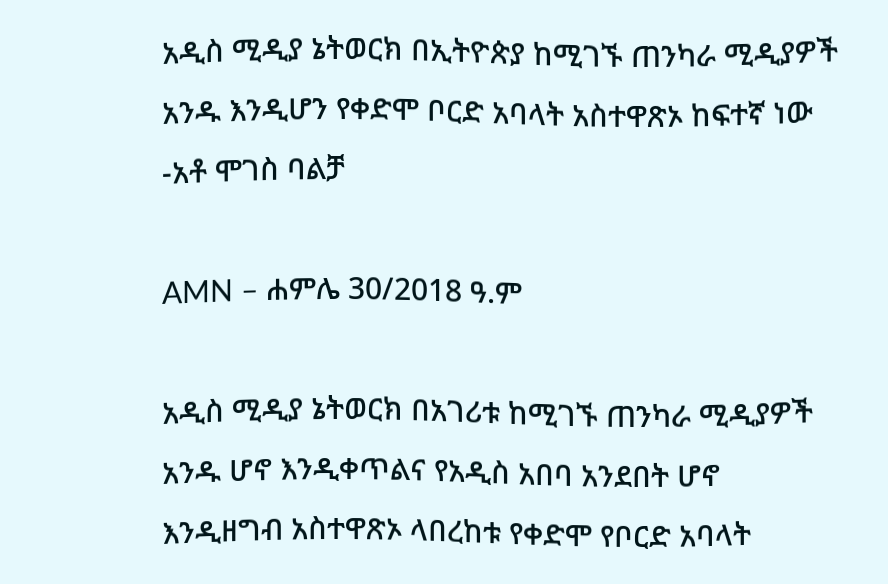አዲስ ሚዲያ ኔትወርክ በኢትዮጵያ ከሚገኙ ጠንካራ ሚዲያዎች አንዱ እንዲሆን የቀድሞ ቦርድ አባላት አስተዋጽኦ ከፍተኛ ነው -አቶ ሞገስ ባልቻ

AMN – ሐምሌ 30/2018 ዓ.ም

አዲስ ሚዲያ ኔትወርክ በአገሪቱ ከሚገኙ ጠንካራ ሚዲያዎች አንዱ ሆኖ እንዲቀጥልና የአዲስ አበባ አንደበት ሆኖ እንዲዘግብ አስተዋጽኦ ላበረከቱ የቀድሞ የቦርድ አባላት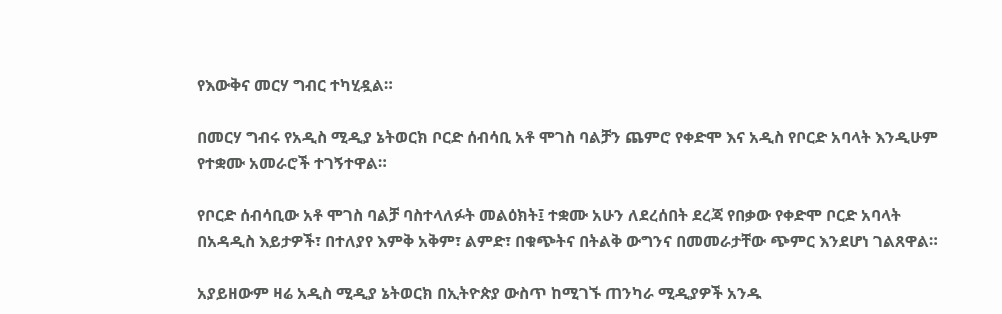የእውቅና መርሃ ግብር ተካሂዷል።

በመርሃ ግብሩ የአዲስ ሚዲያ ኔትወርክ ቦርድ ሰብሳቢ አቶ ሞገስ ባልቻን ጨምሮ የቀድሞ እና አዲስ የቦርድ አባላት እንዲሁም የተቋሙ አመራሮች ተገኝተዋል።

የቦርድ ሰብሳቢው አቶ ሞገስ ባልቻ ባስተላለፉት መልዕክት፤ ተቋሙ አሁን ለደረሰበት ደረጃ የበቃው የቀድሞ ቦርድ አባላት በአዳዲስ እይታዎች፣ በተለያየ እምቅ አቅም፣ ልምድ፣ በቁጭትና በትልቅ ውግንና በመመራታቸው ጭምር እንደሆነ ገልጸዋል።

አያይዘውም ዛሬ አዲስ ሚዲያ ኔትወርክ በኢትዮጵያ ውስጥ ከሚገኙ ጠንካራ ሚዲያዎች አንዱ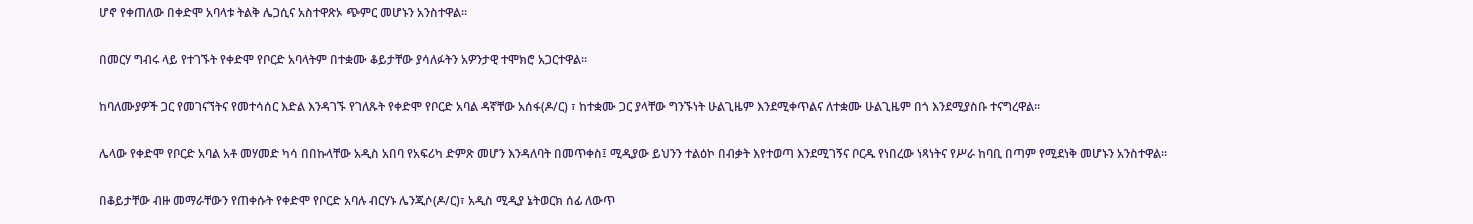ሆኖ የቀጠለው በቀድሞ አባላቱ ትልቅ ሌጋሲና አስተዋጽኦ ጭምር መሆኑን አንስተዋል።

በመርሃ ግብሩ ላይ የተገኙት የቀድሞ የቦርድ አባላትም በተቋሙ ቆይታቸው ያሳለፉትን አዎንታዊ ተሞክሮ አጋርተዋል።

ከባለሙያዎች ጋር የመገናኘትና የመተሳሰር እድል እንዳገኙ የገለጹት የቀድሞ የቦርድ አባል ዳኛቸው አሰፋ(ዶ/ር) ፣ ከተቋሙ ጋር ያላቸው ግንኙነት ሁልጊዜም እንደሚቀጥልና ለተቋሙ ሁልጊዜም በጎ እንደሚያስቡ ተናግረዋል።

ሌላው የቀድሞ የቦርድ አባል አቶ መሃመድ ካሳ በበኩላቸው አዲስ አበባ የአፍሪካ ድምጽ መሆን እንዳለባት በመጥቀስ፤ ሚዲያው ይህንን ተልዕኮ በብቃት እየተወጣ እንደሚገኝና ቦርዱ የነበረው ነጻነትና የሥራ ከባቢ በጣም የሚደነቅ መሆኑን አንስተዋል።

በቆይታቸው ብዙ መማራቸውን የጠቀሱት የቀድሞ የቦርድ አባሉ ብርሃኑ ሌንጂሶ(ዶ/ር)፣ አዲስ ሚዲያ ኔትወርክ ሰፊ ለውጥ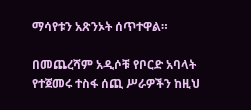ማሳየቱን አጽንኦት ሰጥተዋል።

በመጨረሻም አዲሶቹ የቦርድ አባላት የተጀመሩ ተስፋ ሰጪ ሥራዎችን ከዚህ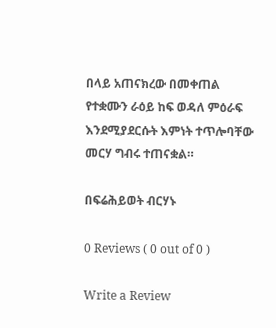በላይ አጠናክረው በመቀጠል የተቋሙን ራዕይ ከፍ ወዳለ ምዕራፍ እንደሚያደርሱት እምነት ተጥሎባቸው መርሃ ግብሩ ተጠናቋል።

በፍሬሕይወት ብርሃኑ

0 Reviews ( 0 out of 0 )

Write a Review